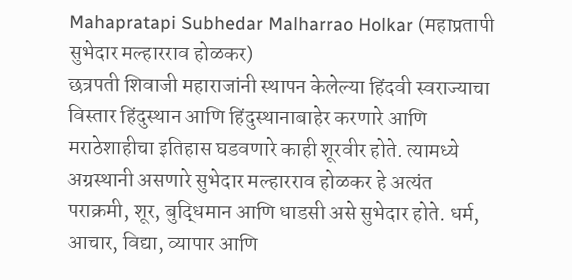Mahapratapi Subhedar Malharrao Holkar (महाप्रतापी सुभेदार मल्हारराव होळकर)
छत्रपती शिवाजी महाराजांनी स्थापन केलेल्या हिंदवी स्वराज्याचा विस्तार हिंदुस्थान आणि हिंदुस्थानाबाहेर करणारे आणि मराठेशाहीचा इतिहास घडवणारे काही शूरवीर होते. त्यामध्ये अग्रस्थानी असणारे सुभेदार मल्हारराव होळकर हे अत्यंत पराक्रमी, शूर, बुद्धिमान आणि धाडसी असे सुभेदार होते. धर्म, आचार, विद्या, व्यापार आणि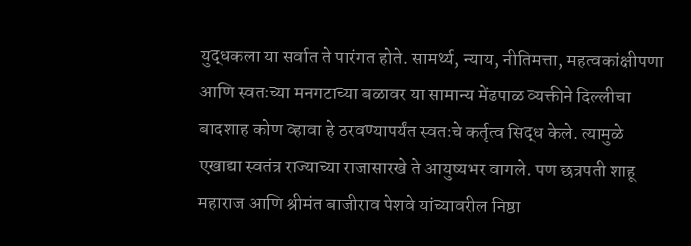युद्धकला या सर्वात ते पारंगत होते. सामर्थ्य, न्याय, नीतिमत्ता, महत्वकांक्षीपणा आणि स्वतःच्या मनगटाच्या बळावर या सामान्य मेंढपाळ व्यक्तीने दिल्लीचा बादशाह कोण व्हावा हे ठरवण्यापर्यंत स्वतःचे कर्तृत्व सिद्ध केले. त्यामुळे एखाद्या स्वतंत्र राज्याच्या राजासारखे ते आयुष्यभर वागले. पण छत्रपती शाहू महाराज आणि श्रीमंत बाजीराव पेशवे यांच्यावरील निष्ठा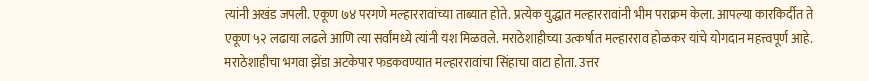त्यांनी अखंड जपली. एकूण ७४ परगणे मल्हाररावांच्या ताब्यात होते. प्रत्येक युद्धात मल्हाररावांनी भीम पराक्रम केला. आपल्या कारकिर्दीत ते एकूण ५२ लढाया लढले आणि त्या सर्वांमध्ये त्यांनी यश मिळवले. मराठेशाहीच्या उत्कर्षात मल्हारराव होळकर यांचे योगदान महत्त्वपूर्ण आहे. मराठेशाहीचा भगवा झेंडा अटकेपार फडकवण्यात मल्हाररावांचा सिंहाचा वाटा होता. उत्तर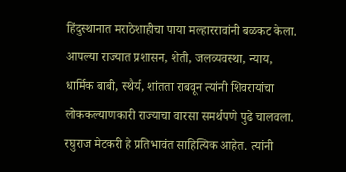हिंदुस्थानात मराठेशाहीचा पाया मल्हाररावांनी बळकट केला. आपल्या राज्यात प्रशासन, शेती, जलव्यवस्था, न्याय, धार्मिक बाबी, स्थैर्य, शांतता राबवून त्यांनी शिवरायांचा लोककल्याणकारी राज्याचा वारसा समर्थपणे पुढे चालवला. रघुराज मेटकरी हे प्रतिभावंत साहित्यिक आहेत. त्यांनी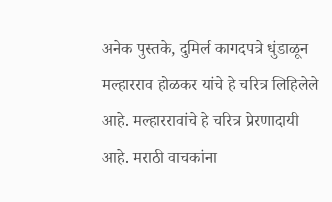अनेक पुस्तके, दुमिर्ल कागदपत्रे धुंडाळून मल्हारराव होळकर यांचे हे चरित्र लिहिलेले आहे. मल्हाररावांचे हे चरित्र प्रेरणादायी आहे. मराठी वाचकांना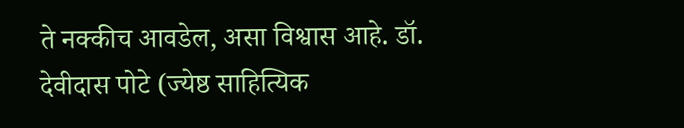ते नक्कीच आवडेल, असा विश्वास आहे. डॉ. देवीदास पोटे (ज्येष्ठ साहित्यिक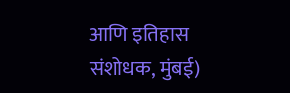आणि इतिहास संशोधक, मुंबई)